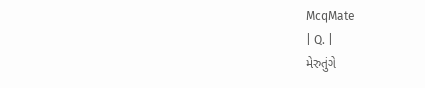McqMate
| Q. |
મેરુતુંગે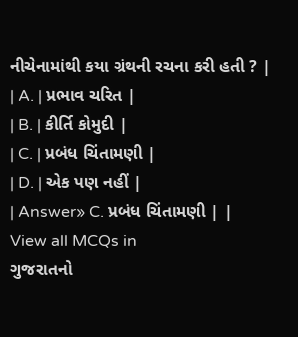નીચેનામાંથી કયા ગ્રંથની રચના કરી હતી ? |
| A. | પ્રભાવ ચરિત |
| B. | કીર્તિ કોમુદી |
| C. | પ્રબંધ ચિંતામણી |
| D. | એક પણ નહીં |
| Answer» C. પ્રબંધ ચિંતામણી | |
View all MCQs in
ગુજરાતનો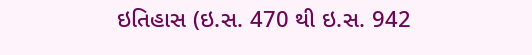ઇતિહાસ (ઇ.સ. 470 થી ઇ.સ. 942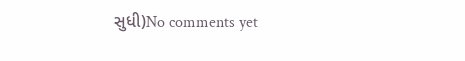સુધી)No comments yet